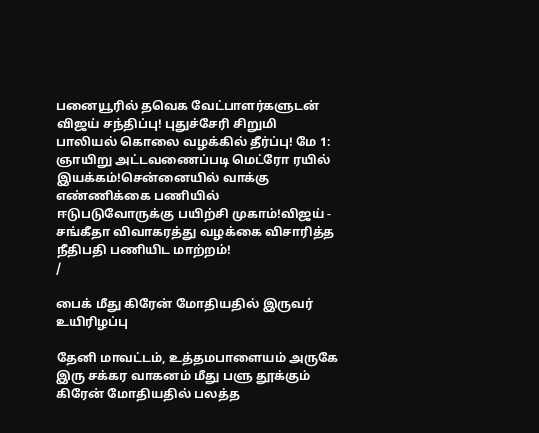பனையூரில் தவெக வேட்பாளர்களுடன் விஜய் சந்திப்பு! புதுச்சேரி சிறுமி பாலியல் கொலை வழக்கில் தீர்ப்பு! மே 1: ஞாயிறு அட்டவணைப்படி மெட்ரோ ரயில் இயக்கம்!சென்னையில் வாக்கு எண்ணிக்கை பணியில் ஈடுபடுவோருக்கு பயிற்சி முகாம்!விஜய் - சங்கீதா விவாகரத்து வழக்கை விசாரித்த நீதிபதி பணியிட மாற்றம்!
/

பைக் மீது கிரேன் மோதியதில் இருவர் உயிரிழப்பு

தேனி மாவட்டம், உத்தமபாளையம் அருகே இரு சக்கர வாகனம் மீது பளு தூக்கும் கிரேன் மோதியதில் பலத்த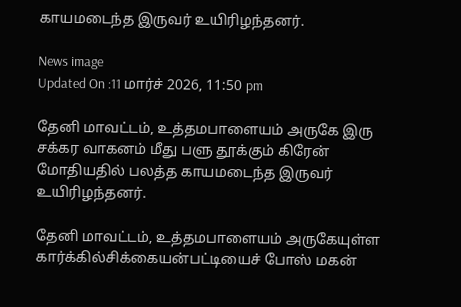காயமடைந்த இருவர் உயிரிழந்தனர்.

News image
Updated On :11 மார்ச் 2026, 11:50 pm

தேனி மாவட்டம், உத்தமபாளையம் அருகே இரு சக்கர வாகனம் மீது பளு தூக்கும் கிரேன் மோதியதில் பலத்த காயமடைந்த இருவர் உயிரிழந்தனர்.

தேனி மாவட்டம், உத்தமபாளையம் அருகேயுள்ள கார்க்கில்சிக்கையன்பட்டியைச் போஸ் மகன்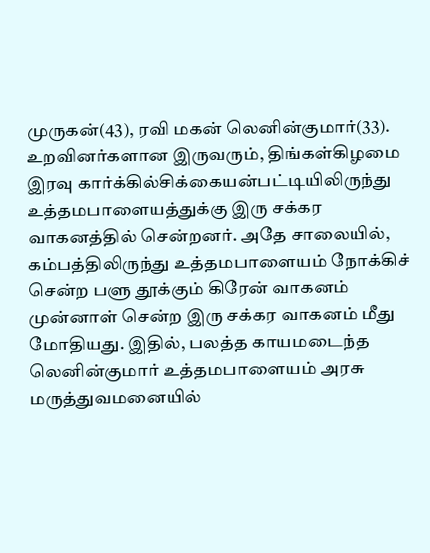முருகன்(43), ரவி மகன் லெனின்குமார்(33). உறவினர்களான இருவரும், திங்கள்கிழமை இரவு கார்க்கில்சிக்கையன்பட்டியிலிருந்து உத்தமபாளையத்துக்கு இரு சக்கர வாகனத்தில் சென்றனர். அதே சாலையில், கம்பத்திலிருந்து உத்தமபாளையம் நோக்கிச் சென்ற பளு தூக்கும் கிரேன் வாகனம் முன்னாள் சென்ற இரு சக்கர வாகனம் மீது மோதியது. இதில், பலத்த காயமடைந்த லெனின்குமார் உத்தமபாளையம் அரசு மருத்துவமனையில்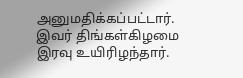அனுமதிக்கப்பட்டார். இவர் திங்கள்கிழமை இரவு உயிரிழந்தார்.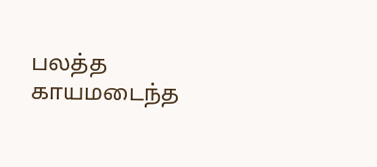பலத்த காயமடைந்த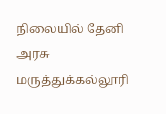நிலையில் தேனி அரசு மருத்துக்கல்லூரி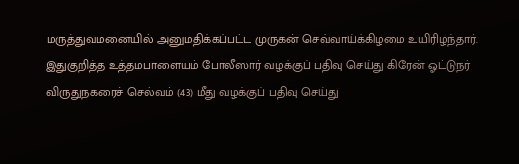மருத்துவமனையில் அனுமதிக்கப்பட்ட முருகன் செவ்வாய்க்கிழமை உயிரிழந்தார். இதுகுறித்த உத்தமபாளையம் போலீஸார் வழக்குப் பதிவு செய்து கிரேன் ஓட்டுநர் விருதுநகரைச் செல்வம் (43) மீது வழக்குப் பதிவு செய்து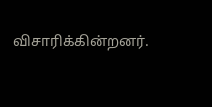விசாரிக்கின்றனர்.